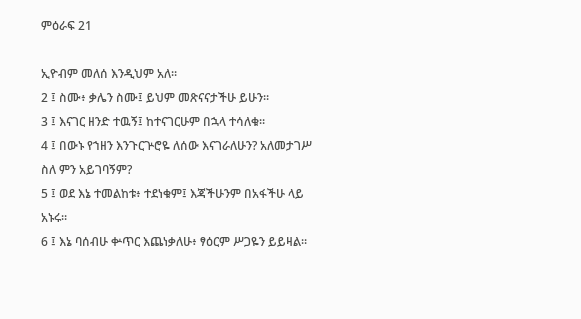ምዕራፍ 21

ኢዮብም መለሰ እንዲህም አለ።
2 ፤ ስሙ፥ ቃሌን ስሙ፤ ይህም መጽናናታችሁ ይሁን።
3 ፤ እናገር ዘንድ ተዉኝ፤ ከተናገርሁም በኋላ ተሳለቁ።
4 ፤ በውኑ የኀዘን እንጉርጕሮዬ ለሰው እናገራለሁን? አለመታገሥ ስለ ምን አይገባኝም?
5 ፤ ወደ እኔ ተመልከቱ፥ ተደነቁም፤ እጃችሁንም በአፋችሁ ላይ አኑሩ።
6 ፤ እኔ ባሰብሁ ቍጥር እጨነቃለሁ፥ ፃዕርም ሥጋዬን ይይዛል።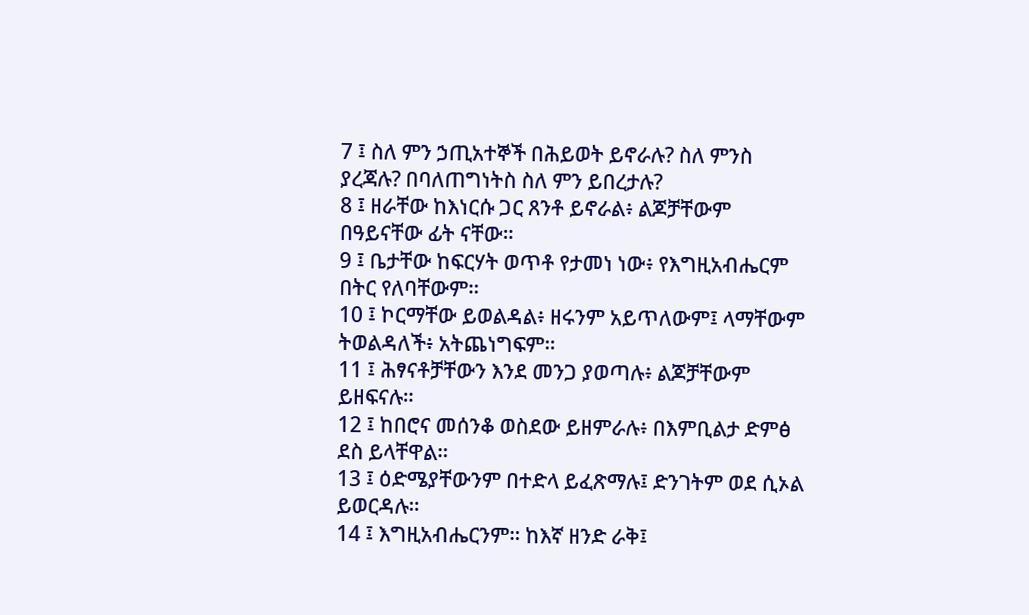7 ፤ ስለ ምን ኃጢአተኞች በሕይወት ይኖራሉ? ስለ ምንስ ያረጃሉ? በባለጠግነትስ ስለ ምን ይበረታሉ?
8 ፤ ዘራቸው ከእነርሱ ጋር ጸንቶ ይኖራል፥ ልጆቻቸውም በዓይናቸው ፊት ናቸው።
9 ፤ ቤታቸው ከፍርሃት ወጥቶ የታመነ ነው፥ የእግዚአብሔርም በትር የለባቸውም።
10 ፤ ኮርማቸው ይወልዳል፥ ዘሩንም አይጥለውም፤ ላማቸውም ትወልዳለች፥ አትጨነግፍም።
11 ፤ ሕፃናቶቻቸውን እንደ መንጋ ያወጣሉ፥ ልጆቻቸውም ይዘፍናሉ።
12 ፤ ከበሮና መሰንቆ ወስደው ይዘምራሉ፥ በእምቢልታ ድምፅ ደስ ይላቸዋል።
13 ፤ ዕድሜያቸውንም በተድላ ይፈጽማሉ፤ ድንገትም ወደ ሲኦል ይወርዳሉ።
14 ፤ እግዚአብሔርንም። ከእኛ ዘንድ ራቅ፤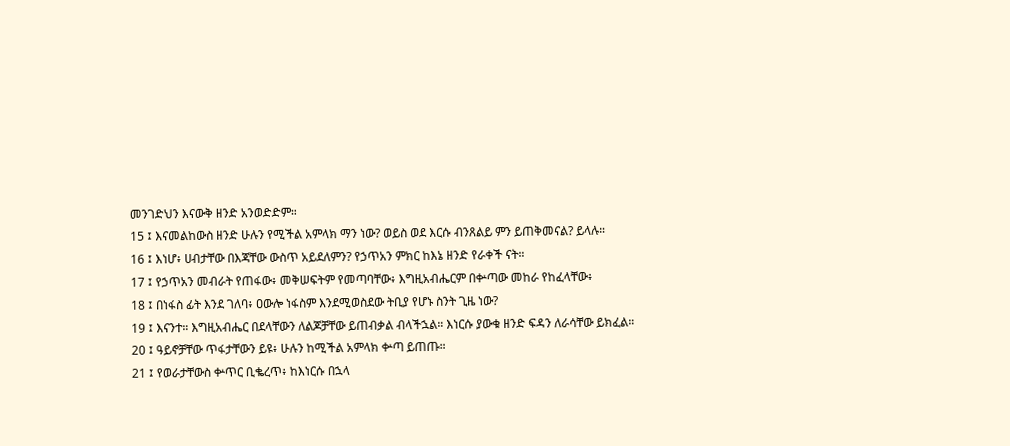መንገድህን እናውቅ ዘንድ አንወድድም።
15 ፤ እናመልከውስ ዘንድ ሁሉን የሚችል አምላክ ማን ነው? ወይስ ወደ እርሱ ብንጸልይ ምን ይጠቅመናል? ይላሉ።
16 ፤ እነሆ፥ ሀብታቸው በእጃቸው ውስጥ አይደለምን? የኃጥአን ምክር ከእኔ ዘንድ የራቀች ናት።
17 ፤ የኃጥአን መብራት የጠፋው፥ መቅሠፍትም የመጣባቸው፥ እግዚአብሔርም በቍጣው መከራ የከፈላቸው፥
18 ፤ በነፋስ ፊት እንደ ገለባ፥ ዐውሎ ነፋስም እንደሚወስደው ትቢያ የሆኑ ስንት ጊዜ ነው?
19 ፤ እናንተ። እግዚአብሔር በደላቸውን ለልጆቻቸው ይጠብቃል ብላችኋል። እነርሱ ያውቁ ዘንድ ፍዳን ለራሳቸው ይክፈል።
20 ፤ ዓይኖቻቸው ጥፋታቸውን ይዩ፥ ሁሉን ከሚችል አምላክ ቍጣ ይጠጡ።
21 ፤ የወራታቸውስ ቍጥር ቢቈረጥ፥ ከእነርሱ በኋላ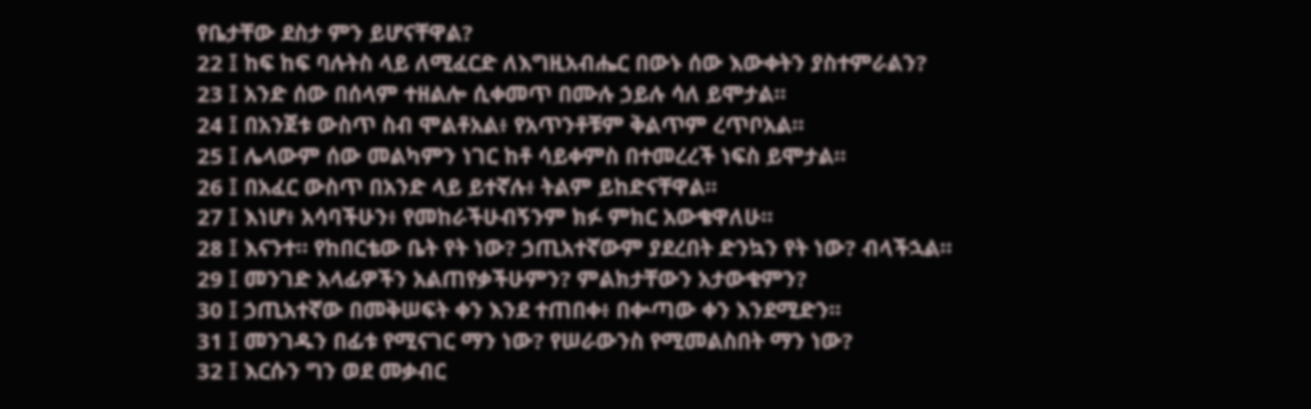የቤታቸው ደስታ ምን ይሆናቸዋል?
22 ፤ ከፍ ከፍ ባሉትስ ላይ ለሚፈርድ ለእግዚአብሔር በውኑ ሰው እውቀትን ያስተምራልን?
23 ፤ አንድ ሰው በሰላም ተዘልሎ ሲቀመጥ በሙሉ ኃይሉ ሳለ ይሞታል።
24 ፤ በአንጀቱ ውስጥ ስብ ሞልቶአል፥ የአጥንቶቹም ቅልጥም ረጥቦአል።
25 ፤ ሌላውም ሰው መልካምን ነገር ከቶ ሳይቀምስ በተመረረች ነፍስ ይሞታል።
26 ፤ በአፈር ውስጥ በአንድ ላይ ይተኛሉ፥ ትልም ይከድናቸዋል።
27 ፤ እነሆ፥ አሳባችሁን፥ የመከራችሁብኝንም ክፉ ምክር አውቄዋለሁ።
28 ፤ እናንተ። የከበርቴው ቤት የት ነው? ኃጢአተኛውም ያደረበት ድንኳን የት ነው? ብላችኋል።
29 ፤ መንገድ አላፊዎችን አልጠየቃችሁምን? ምልክታቸውን አታውቁምን?
30 ፤ ኃጢአተኛው በመቅሠፍት ቀን እንደ ተጠበቀ፥ በቍጣው ቀን እንደሚድን።
31 ፤ መንገዱን በፊቱ የሚናገር ማን ነው? የሠራውንስ የሚመልስበት ማን ነው?
32 ፤ እርሱን ግን ወደ መቃብር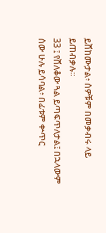ይሸከሙታል፥ ሰዎቹም በመቃብሩ ላይ ይጠብቃሉ።
33 ፤ የሸለቆው ጓል ይጣፍጥለታል፤ በኋላውም ሰው ሁሉ ይሳባል፥ በፊቱም ቍጥር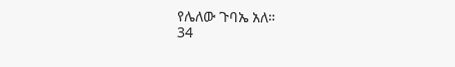የሌለው ጉባኤ አለ።
34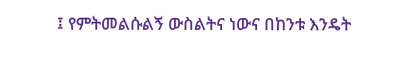፤ የምትመልሱልኝ ውስልትና ነውና በከንቱ እንዴት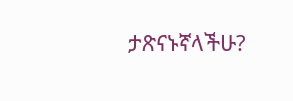ታጽናኑኛላችሁ?